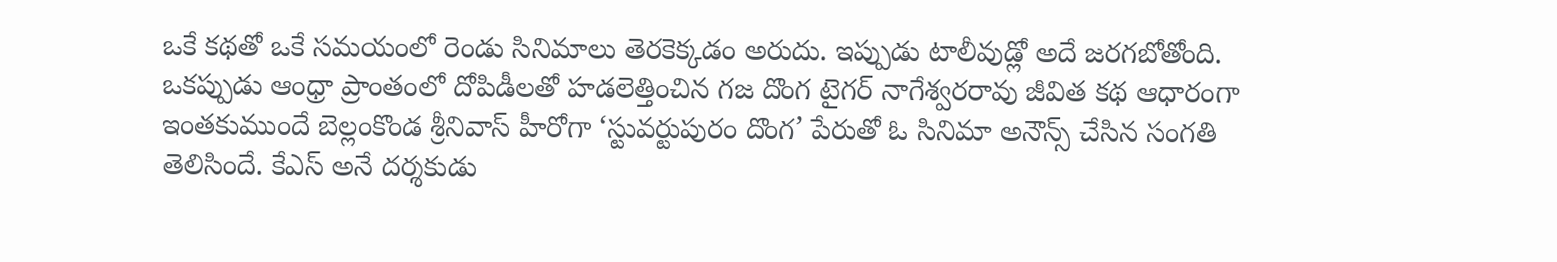ఒకే కథతో ఒకే సమయంలో రెండు సినిమాలు తెరకెక్కడం అరుదు. ఇప్పుడు టాలీవుడ్లో అదే జరగబోతోంది. ఒకప్పుడు ఆంధ్రా ప్రాంతంలో దోపిడీలతో హడలెత్తించిన గజ దొంగ టైగర్ నాగేశ్వరరావు జీవిత కథ ఆధారంగా ఇంతకుముందే బెల్లంకొండ శ్రీనివాస్ హీరోగా ‘స్టువర్టుపురం దొంగ’ పేరుతో ఓ సినిమా అనౌన్స్ చేసిన సంగతి తెలిసిందే. కేఎస్ అనే దర్శకుడు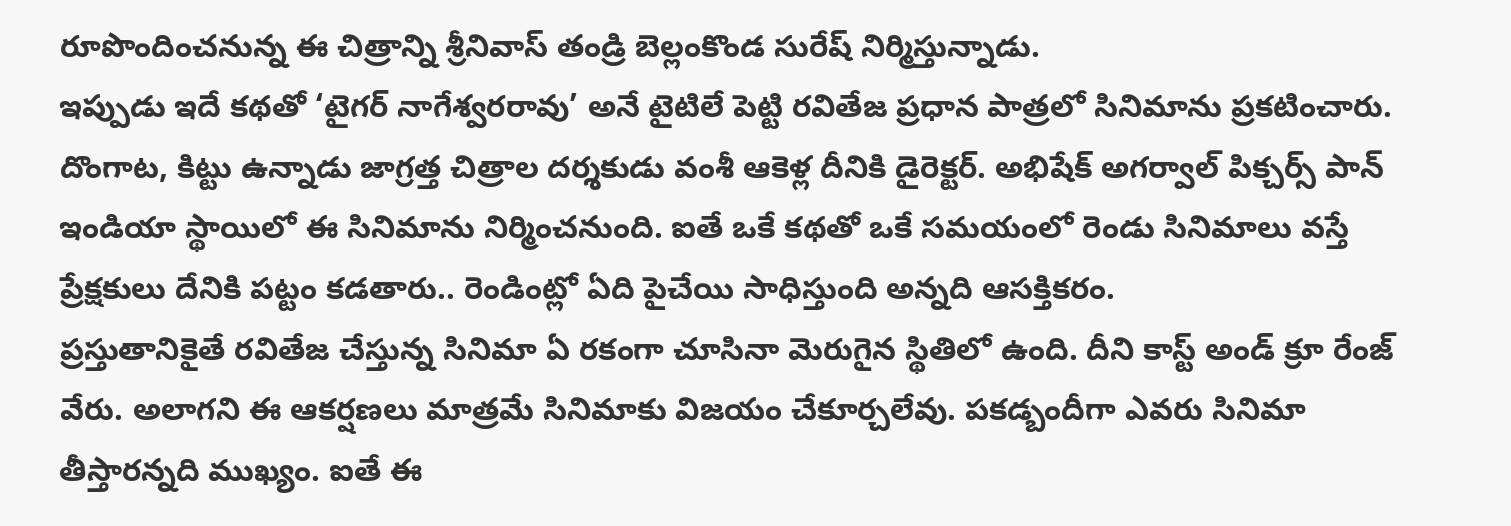రూపొందించనున్న ఈ చిత్రాన్ని శ్రీనివాస్ తండ్రి బెల్లంకొండ సురేష్ నిర్మిస్తున్నాడు.
ఇప్పుడు ఇదే కథతో ‘టైగర్ నాగేశ్వరరావు’ అనే టైటిలే పెట్టి రవితేజ ప్రధాన పాత్రలో సినిమాను ప్రకటించారు. దొంగాట, కిట్టు ఉన్నాడు జాగ్రత్త చిత్రాల దర్శకుడు వంశీ ఆకెళ్ల దీనికి డైరెక్టర్. అభిషేక్ అగర్వాల్ పిక్చర్స్ పాన్ ఇండియా స్థాయిలో ఈ సినిమాను నిర్మించనుంది. ఐతే ఒకే కథతో ఒకే సమయంలో రెండు సినిమాలు వస్తే ప్రేక్షకులు దేనికి పట్టం కడతారు.. రెండింట్లో ఏది పైచేయి సాధిస్తుంది అన్నది ఆసక్తికరం.
ప్రస్తుతానికైతే రవితేజ చేస్తున్న సినిమా ఏ రకంగా చూసినా మెరుగైన స్థితిలో ఉంది. దీని కాస్ట్ అండ్ క్రూ రేంజ్ వేరు. అలాగని ఈ ఆకర్షణలు మాత్రమే సినిమాకు విజయం చేకూర్చలేవు. పకడ్బందీగా ఎవరు సినిమా తీస్తారన్నది ముఖ్యం. ఐతే ఈ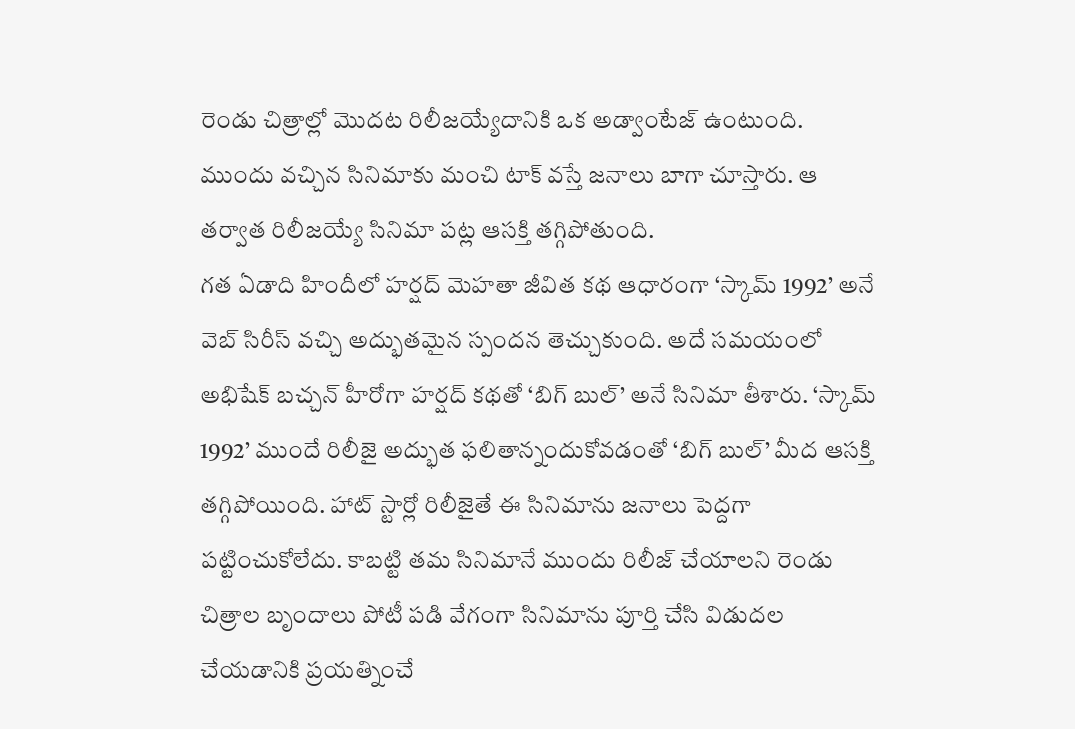రెండు చిత్రాల్లో మొదట రిలీజయ్యేదానికి ఒక అడ్వాంటేజ్ ఉంటుంది. ముందు వచ్చిన సినిమాకు మంచి టాక్ వస్తే జనాలు బాగా చూస్తారు. ఆ తర్వాత రిలీజయ్యే సినిమా పట్ల ఆసక్తి తగ్గిపోతుంది.
గత ఏడాది హిందీలో హర్షద్ మెహతా జీవిత కథ ఆధారంగా ‘స్కామ్ 1992’ అనే వెబ్ సిరీస్ వచ్చి అద్భుతమైన స్పందన తెచ్చుకుంది. అదే సమయంలో అభిషేక్ బచ్చన్ హీరోగా హర్షద్ కథతో ‘బిగ్ బుల్’ అనే సినిమా తీశారు. ‘స్కామ్ 1992’ ముందే రిలీజై అద్భుత ఫలితాన్నందుకోవడంతో ‘బిగ్ బుల్’ మీద ఆసక్తి తగ్గిపోయింది. హాట్ స్టార్లో రిలీజైతే ఈ సినిమాను జనాలు పెద్దగా పట్టించుకోలేదు. కాబట్టి తమ సినిమానే ముందు రిలీజ్ చేయాలని రెండు చిత్రాల బృందాలు పోటీ పడి వేగంగా సినిమాను పూర్తి చేసి విడుదల చేయడానికి ప్రయత్నించే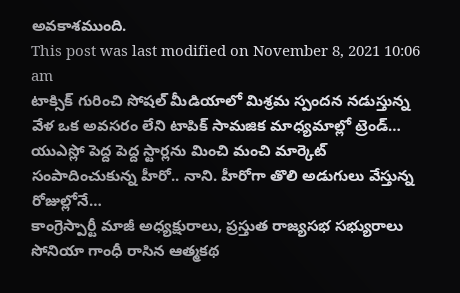అవకాశముంది.
This post was last modified on November 8, 2021 10:06 am
టాక్సిక్ గురించి సోషల్ మీడియాలో మిశ్రమ స్పందన నడుస్తున్న వేళ ఒక అవసరం లేని టాపిక్ సామజిక మాధ్యమాల్లో ట్రెండ్…
యుఎస్లో పెద్ద పెద్ద స్టార్లను మించి మంచి మార్కెట్ సంపాదించుకున్న హీరో.. నాని. హీరోగా తొలి అడుగులు వేస్తున్న రోజుల్లోనే…
కాంగ్రెస్పార్టీ మాజీ అధ్యక్షురాలు, ప్రస్తుత రాజ్యసభ సభ్యురాలు సోనియా గాంధీ రాసిన ఆత్మకథ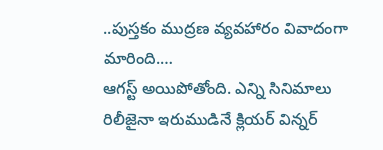..పుస్తకం ముద్రణ వ్యవహారం వివాదంగా మారింది.…
ఆగస్ట్ అయిపోతోంది. ఎన్ని సినిమాలు రిలీజైనా ఇరుముడినే క్లియర్ విన్నర్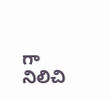గా నిలిచి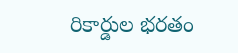రికార్డుల భరతం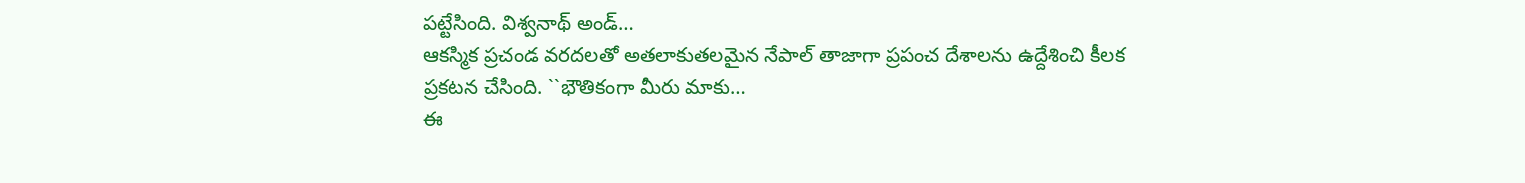పట్టేసింది. విశ్వనాథ్ అండ్…
ఆకస్మిక ప్రచండ వరదలతో అతలాకుతలమైన నేపాల్ తాజాగా ప్రపంచ దేశాలను ఉద్దేశించి కీలక ప్రకటన చేసింది. ``భౌతికంగా మీరు మాకు…
ఈ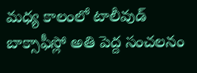మధ్య కాలంలో టాలీవుడ్ బాక్సాఫీస్లో అతి పెద్ద సంచలనం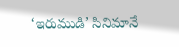‘ఇరుముడి’ సినిమానే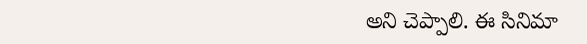అని చెప్పాలి. ఈ సినిమా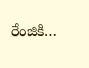రేంజికి…